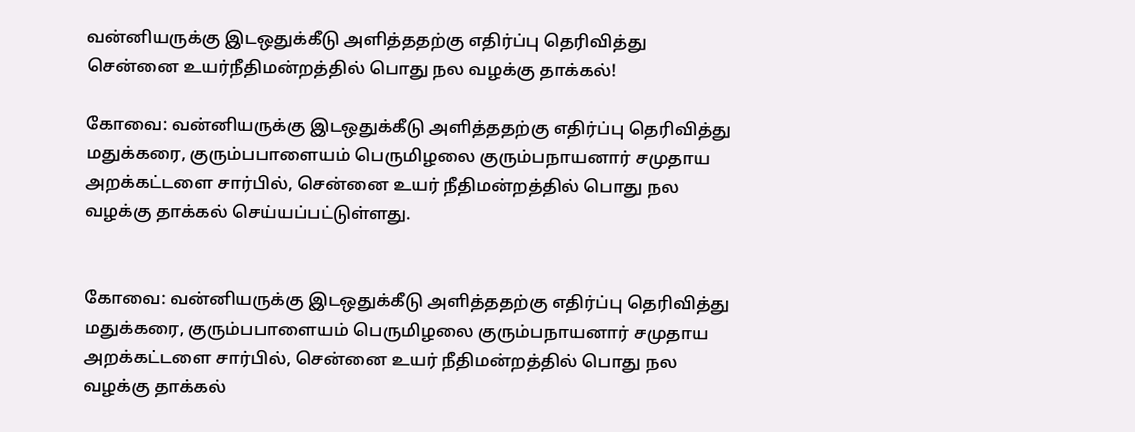வன்னியருக்கு இடஒதுக்கீடு அளித்ததற்கு எதிர்ப்பு தெரிவித்து சென்னை உயர்நீதிமன்றத்தில் பொது நல வழக்கு தாக்கல்!

கோவை: வன்னியருக்கு இடஒதுக்கீடு அளித்ததற்கு எதிர்ப்பு தெரிவித்து மதுக்கரை, குரும்பபாளையம் பெருமிழலை குரும்பநாயனார் சமுதாய அறக்கட்டளை சார்பில், சென்னை உயர் நீதிமன்றத்தில் பொது நல வழக்கு தாக்கல் செய்யப்பட்டுள்ளது.


கோவை: வன்னியருக்கு இடஒதுக்கீடு அளித்ததற்கு எதிர்ப்பு தெரிவித்து மதுக்கரை, குரும்பபாளையம் பெருமிழலை குரும்பநாயனார் சமுதாய அறக்கட்டளை சார்பில், சென்னை உயர் நீதிமன்றத்தில் பொது நல வழக்கு தாக்கல்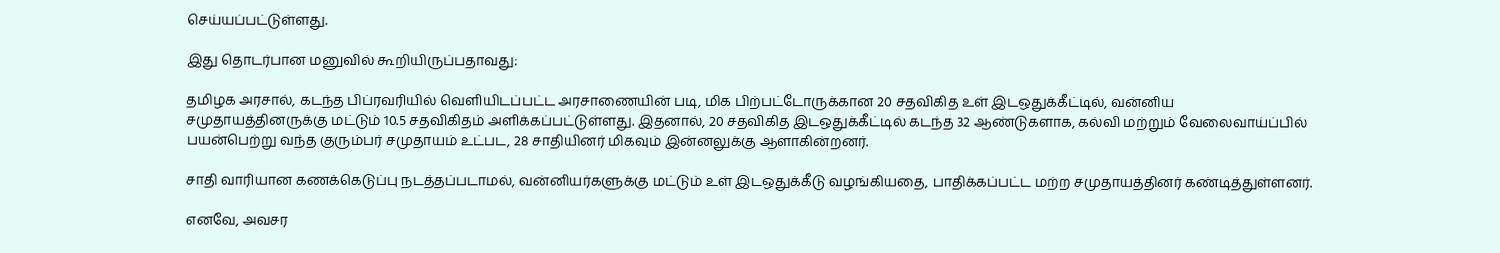செய்யப்பட்டுள்ளது.

இது தொடர்பான மனுவில் கூறியிருப்பதாவது:

தமிழக அரசால், கடந்த பிப்ரவரியில் வெளியிடப்பட்ட அரசாணையின் படி, மிக பிற்பட்டோருக்கான 20 சதவிகித உள் இடஒதுக்கீட்டில், வன்னிய சமுதாயத்தினருக்கு மட்டும் 10.5 சதவிகிதம் அளிக்கப்பட்டுள்ளது. இதனால், 20 சதவிகித இடஒதுக்கீட்டில் கடந்த 32 ஆண்டுகளாக, கல்வி மற்றும் வேலைவாய்ப்பில் பயன்பெற்று வந்த குரும்பர் சமுதாயம் உட்பட, 28 சாதியினர் மிகவும் இன்னலுக்கு ஆளாகின்றனர்.

சாதி வாரியான கணக்கெடுப்பு நடத்தப்படாமல், வன்னியர்களுக்கு மட்டும் உள் இடஒதுக்கீடு வழங்கியதை, பாதிக்கப்பட்ட மற்ற சமுதாயத்தினர் கண்டித்துள்ளனர்.

எனவே, அவசர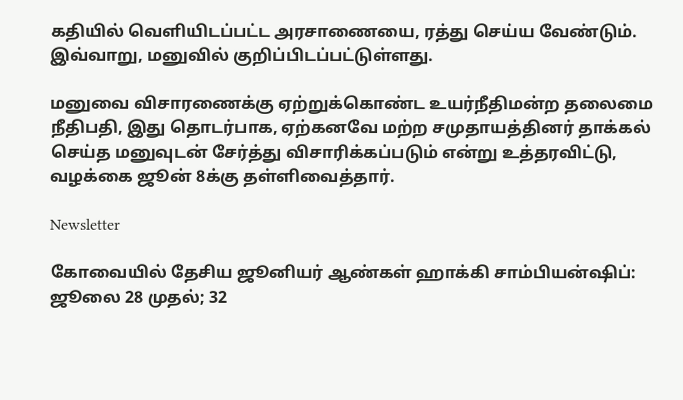கதியில் வெளியிடப்பட்ட அரசாணையை, ரத்து செய்ய வேண்டும். இவ்வாறு, மனுவில் குறிப்பிடப்பட்டுள்ளது.

மனுவை விசாரணைக்கு ஏற்றுக்கொண்ட உயர்நீதிமன்ற தலைமை நீதிபதி, இது தொடர்பாக, ஏற்கனவே மற்ற சமுதாயத்தினர் தாக்கல் செய்த மனுவுடன் சேர்த்து விசாரிக்கப்படும் என்று உத்தரவிட்டு, வழக்கை ஜூன் 8க்கு தள்ளிவைத்தார்.

Newsletter

கோவையில் தேசிய ஜூனியர் ஆண்கள் ஹாக்கி சாம்பியன்ஷிப்: ஜூலை 28 முதல்; 32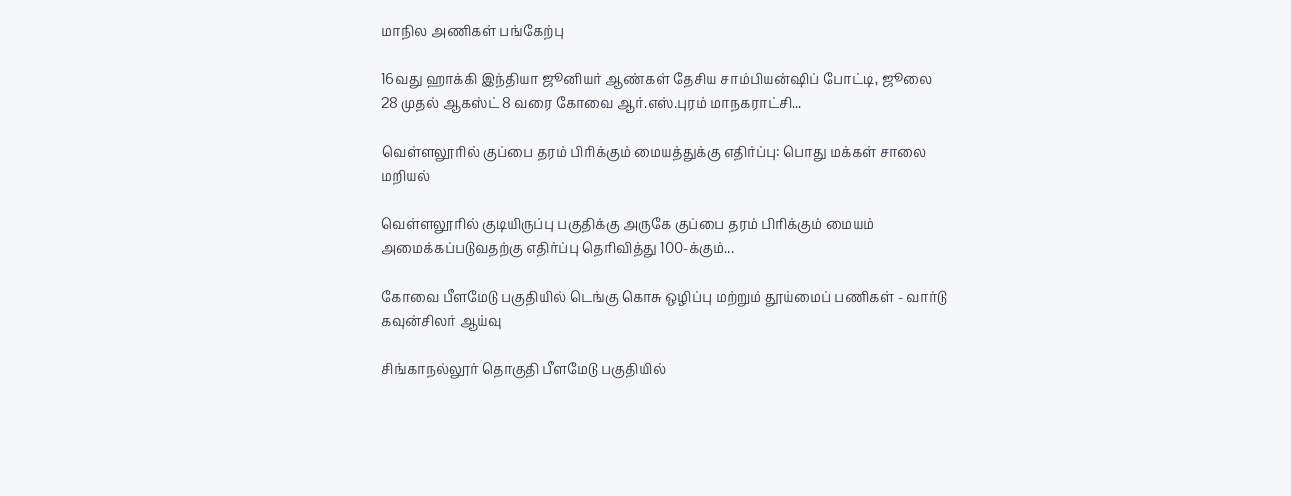மாநில அணிகள் பங்கேற்பு

16வது ஹாக்கி இந்தியா ஜூனியர் ஆண்கள் தேசிய சாம்பியன்ஷிப் போட்டி, ஜூலை 28 முதல் ஆகஸ்ட் 8 வரை கோவை ஆர்.எஸ்.புரம் மாநகராட்சி...

வெள்ளலூரில் குப்பை தரம் பிரிக்கும் மையத்துக்கு எதிர்ப்பு: பொது மக்கள் சாலை மறியல்

வெள்ளலூரில் குடியிருப்பு பகுதிக்கு அருகே குப்பை தரம் பிரிக்கும் மையம் அமைக்கப்படுவதற்கு எதிர்ப்பு தெரிவித்து 100-க்கும்...

கோவை பீளமேடு பகுதியில் டெங்கு கொசு ஒழிப்பு மற்றும் தூய்மைப் பணிகள் - வார்டு கவுன்சிலர் ஆய்வு

சிங்காநல்லூர் தொகுதி பீளமேடு பகுதியில்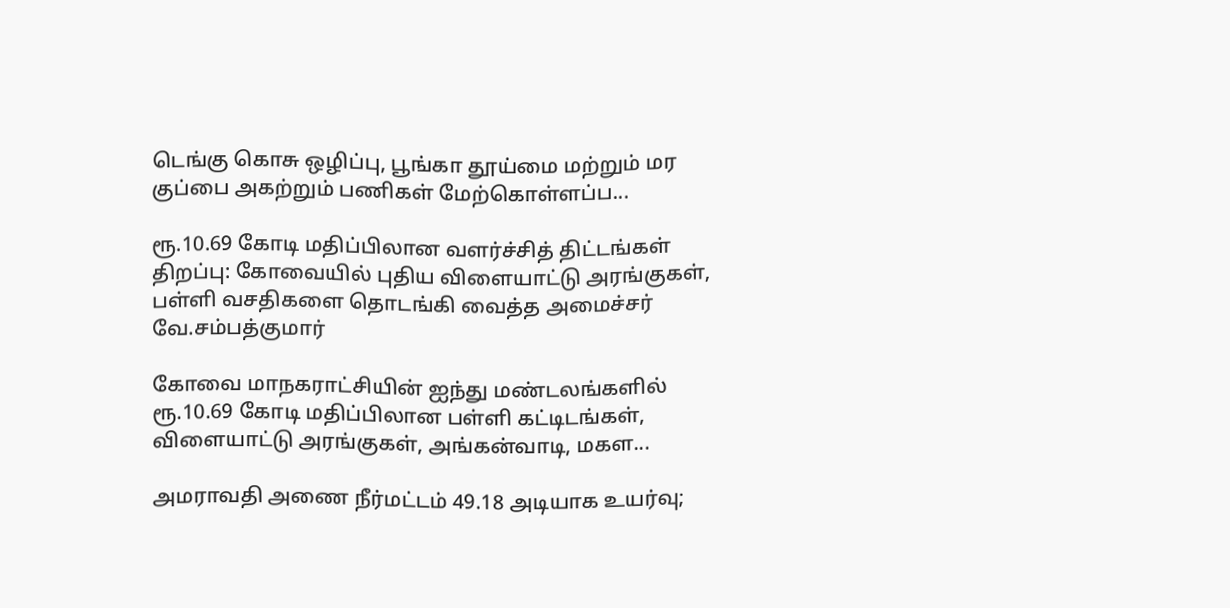டெங்கு கொசு ஒழிப்பு, பூங்கா தூய்மை மற்றும் மர குப்பை அகற்றும் பணிகள் மேற்கொள்ளப்ப...

ரூ.10.69 கோடி மதிப்பிலான வளர்ச்சித் திட்டங்கள் திறப்பு: கோவையில் புதிய விளையாட்டு அரங்குகள், பள்ளி வசதிகளை தொடங்கி வைத்த அமைச்சர் வே.சம்பத்குமார்

கோவை மாநகராட்சியின் ஐந்து மண்டலங்களில் ரூ.10.69 கோடி மதிப்பிலான பள்ளி கட்டிடங்கள், விளையாட்டு அரங்குகள், அங்கன்வாடி, மகள...

அமராவதி அணை நீர்மட்டம் 49.18 அடியாக உயர்வு;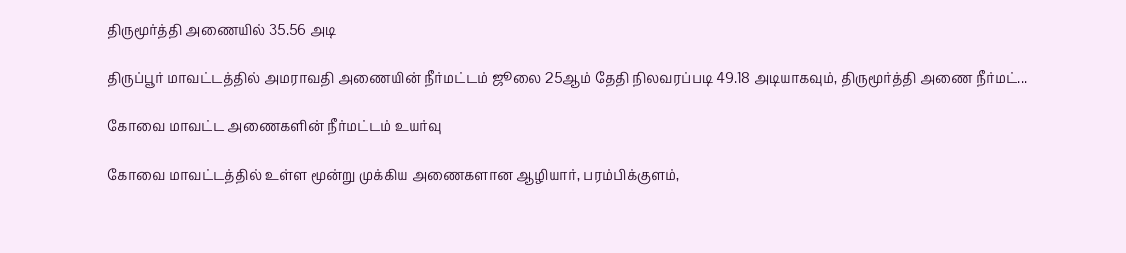திருமூர்த்தி அணையில் 35.56 அடி

திருப்பூர் மாவட்டத்தில் அமராவதி அணையின் நீர்மட்டம் ஜூலை 25ஆம் தேதி நிலவரப்படி 49.18 அடியாகவும், திருமூர்த்தி அணை நீர்மட்...

கோவை மாவட்ட அணைகளின் நீர்மட்டம் உயர்வு

கோவை மாவட்டத்தில் உள்ள மூன்று முக்கிய அணைகளான ஆழியார், பரம்பிக்குளம்,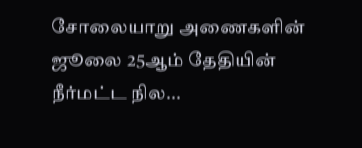சோலையாறு அணைகளின் ஜூலை 25ஆம் தேதியின் நீர்மட்ட நில...